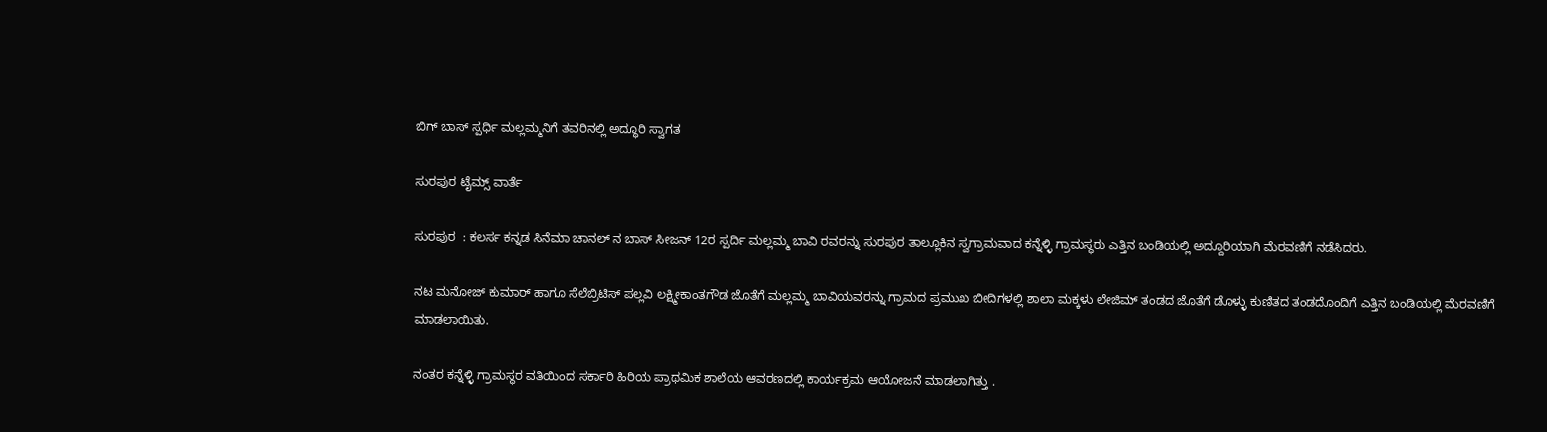ಬಿಗ್ ಬಾಸ್ ಸ್ಪರ್ಧಿ ಮಲ್ಲಮ್ಮನಿಗೆ ತವರಿನಲ್ಲಿ ಅದ್ಧೂರಿ ಸ್ವಾಗತ

ಸುರಪುರ ಟೈಮ್ಸ್ ವಾರ್ತೆ

ಸುರಪುರ  : ಕಲರ್ಸ ಕನ್ನಡ ಸಿನೆಮಾ ಚಾನಲ್ ನ ಬಾಸ್ ಸೀಜನ್ 12ರ ಸ್ಪರ್ದಿ ಮಲ್ಲಮ್ಮ ಬಾವಿ ರವರನ್ನು ಸುರಪುರ ತಾಲ್ಲೂಕಿನ ಸ್ವಗ್ರಾಮವಾದ ಕನ್ನೆಳ್ಳಿ ಗ್ರಾಮಸ್ಥರು ಎತ್ತಿನ ಬಂಡಿಯಲ್ಲಿ ಅದ್ದೂರಿಯಾಗಿ ಮೆರವಣಿಗೆ ನಡೆಸಿದರು.

ನಟ ಮನೋಜ್ ಕುಮಾರ್ ಹಾಗೂ ಸೆಲೆಬ್ರಿಟಿಸ್ ಪಲ್ಲವಿ ಲಕ್ಷ್ಮೀಕಾಂತಗೌಡ ಜೊತೆಗೆ ಮಲ್ಲಮ್ಮ ಬಾವಿಯವರನ್ನು ಗ್ರಾಮದ ಪ್ರಮುಖ ಬೀದಿಗಳಲ್ಲಿ ಶಾಲಾ ಮಕ್ಕಳು ಲೇಜಿಮ್ ತಂಡದ ಜೊತೆಗೆ ಡೊಳ್ಳು ಕುಣಿತದ ತಂಡದೊಂದಿಗೆ ಎತ್ತಿನ ಬಂಡಿಯಲ್ಲಿ ಮೆರವಣಿಗೆ ಮಾಡಲಾಯಿತು.

ನಂತರ ಕನ್ನೆಳ್ಳಿ ಗ್ರಾಮಸ್ಥರ ವತಿಯಿಂದ ಸರ್ಕಾರಿ ಹಿರಿಯ ಪ್ರಾಥಮಿಕ ಶಾಲೆಯ ಆವರಣದಲ್ಲಿ ಕಾರ್ಯಕ್ರಮ ಆಯೋಜನೆ ಮಾಡಲಾಗಿತ್ತು .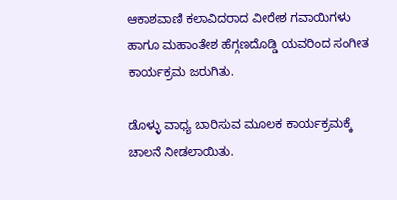ಆಕಾಶವಾಣಿ ಕಲಾವಿದರಾದ ವೀರೇಶ ಗವಾಯಿಗಳು ಹಾಗೂ ಮಹಾಂತೇಶ ಹೆಗ್ಗಣದೊಡ್ಡಿ ಯವರಿಂದ ಸಂಗೀತ ಕಾರ್ಯಕ್ರಮ ಜರುಗಿತು.

ಡೊಳ್ಳು ವಾಧ್ಯ ಬಾರಿಸುವ ಮೂಲಕ ಕಾರ್ಯಕ್ರಮಕ್ಕೆ ಚಾಲನೆ ನೀಡಲಾಯಿತು.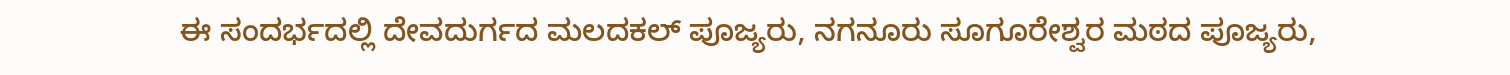ಈ ಸಂದರ್ಭದಲ್ಲಿ ದೇವದುರ್ಗದ ಮಲದಕಲ್ ಪೂಜ್ಯರು, ನಗನೂರು ಸೂಗೂರೇಶ್ವರ ಮಠದ ಪೂಜ್ಯರು,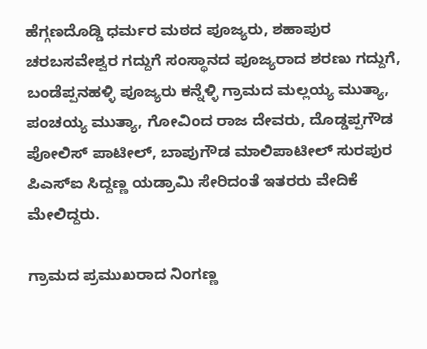ಹೆಗ್ಗಣದೊಡ್ಡಿ ಧರ್ಮರ ಮಠದ ಪೂಜ್ಯರು, ಶಹಾಪುರ ಚರಬಸವೇಶ್ವರ ಗದ್ದುಗೆ ಸಂಸ್ಥಾನದ ಪೂಜ್ಯರಾದ ಶರಣು ಗದ್ದುಗೆ, ಬಂಡೆಪ್ಪನಹಳ್ಳಿ ಪೂಜ್ಯರು ಕನ್ನೆಳ್ಳಿ ಗ್ರಾಮದ ಮಲ್ಲಯ್ಯ ಮುತ್ಯಾ, ಪಂಚಯ್ಯ ಮುತ್ಯಾ, ಗೋವಿಂದ ರಾಜ ದೇವರು, ದೊಡ್ಡಪ್ಪಗೌಡ ಪೋಲಿಸ್ ಪಾಟೀಲ್, ಬಾಪುಗೌಡ ಮಾಲಿಪಾಟೀಲ್ ಸುರಪುರ ಪಿಎಸ್ಐ ಸಿದ್ದಣ್ಣ ಯಡ್ರಾಮಿ ಸೇರಿದಂತೆ ಇತರರು ವೇದಿಕೆ ಮೇಲಿದ್ದರು.

ಗ್ರಾಮದ ಪ್ರಮುಖರಾದ ನಿಂಗಣ್ಣ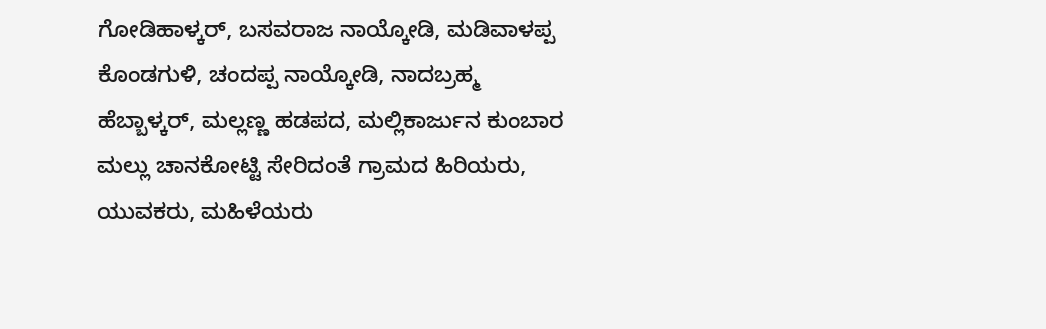ಗೋಡಿಹಾಳ್ಕರ್, ಬಸವರಾಜ ನಾಯ್ಕೋಡಿ, ಮಡಿವಾಳಪ್ಪ ಕೊಂಡಗುಳಿ, ಚಂದಪ್ಪ ನಾಯ್ಕೋಡಿ, ನಾದಬ್ರಹ್ಮ ಹೆಬ್ಬಾಳ್ಕರ್, ಮಲ್ಲಣ್ಣ ಹಡಪದ, ಮಲ್ಲಿಕಾರ್ಜುನ ಕುಂಬಾರ ಮಲ್ಲು ಚಾನಕೋಟ್ಟಿ ಸೇರಿದಂತೆ ಗ್ರಾಮದ ಹಿರಿಯರು, ಯುವಕರು, ಮಹಿಳೆಯರು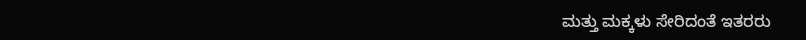ಮತ್ತು ಮಕ್ಕಳು ಸೇರಿದಂತೆ ಇತರರು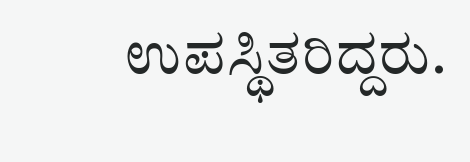ಉಪಸ್ಥಿತರಿದ್ದರು.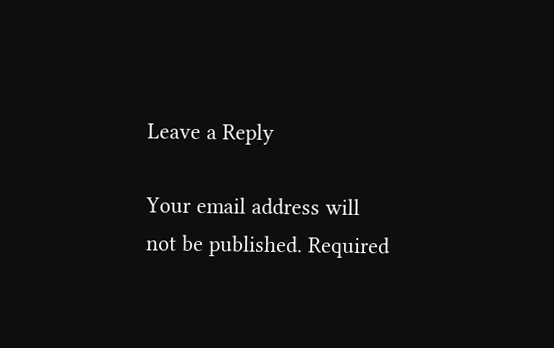Leave a Reply

Your email address will not be published. Required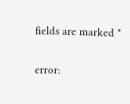fields are marked *

error: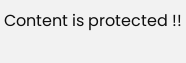Content is protected !!